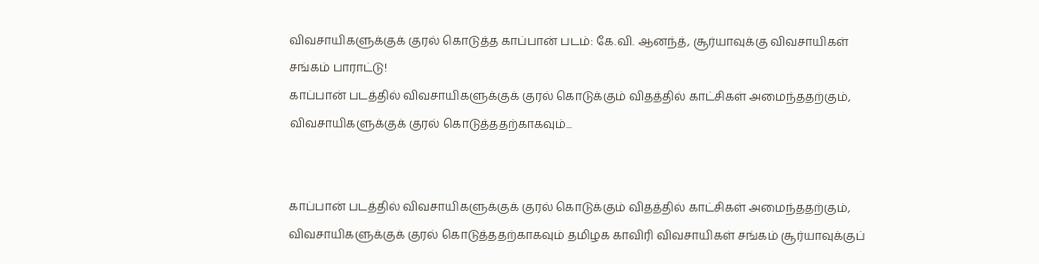விவசாயிகளுக்குக் குரல் கொடுத்த காப்பான் படம்: கே.வி. ஆனந்த், சூர்யாவுக்கு விவசாயிகள் சங்கம் பாராட்டு!
காப்பான் படத்தில் விவசாயிகளுக்குக் குரல் கொடுக்கும் விதத்தில் காட்சிகள் அமைந்ததற்கும், விவசாயிகளுக்குக் குரல் கொடுத்ததற்காகவும்...


காப்பான் படத்தில் விவசாயிகளுக்குக் குரல் கொடுக்கும் விதத்தில் காட்சிகள் அமைந்ததற்கும், விவசாயிகளுக்குக் குரல் கொடுத்ததற்காகவும் தமிழக காவிரி விவசாயிகள் சங்கம் சூர்யாவுக்குப்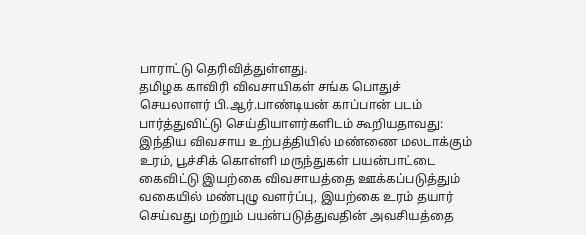பாராட்டு தெரிவித்துள்ளது.
தமிழக காவிரி விவசாயிகள் சங்க பொதுச் செயலாளர் பி.ஆர்.பாண்டியன் காப்பான் படம் பார்த்துவிட்டு செய்தியாளர்களிடம் கூறியதாவது: இந்திய விவசாய உற்பத்தியில் மண்ணை மலடாக்கும் உரம், பூச்சிக் கொள்ளி மருந்துகள் பயன்பாட்டை கைவிட்டு இயற்கை விவசாயத்தை ஊக்கப்படுத்தும் வகையில் மண்புழு வளர்ப்பு, இயற்கை உரம் தயார் செய்வது மற்றும் பயன்படுத்துவதின் அவசியத்தை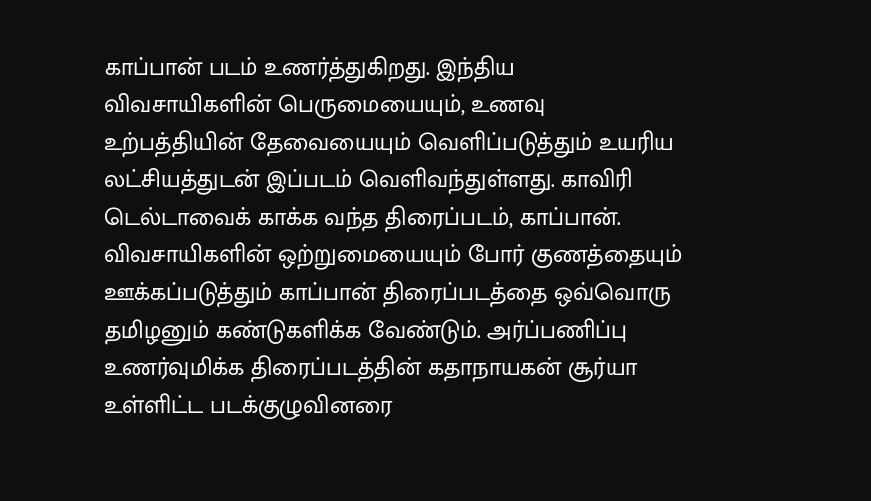காப்பான் படம் உணர்த்துகிறது. இந்திய விவசாயிகளின் பெருமையையும், உணவு உற்பத்தியின் தேவையையும் வெளிப்படுத்தும் உயரிய லட்சியத்துடன் இப்படம் வெளிவந்துள்ளது. காவிரி டெல்டாவைக் காக்க வந்த திரைப்படம், காப்பான். விவசாயிகளின் ஒற்றுமையையும் போர் குணத்தையும் ஊக்கப்படுத்தும் காப்பான் திரைப்படத்தை ஒவ்வொரு தமிழனும் கண்டுகளிக்க வேண்டும். அர்ப்பணிப்பு உணர்வுமிக்க திரைப்படத்தின் கதாநாயகன் சூர்யா உள்ளிட்ட படக்குழுவினரை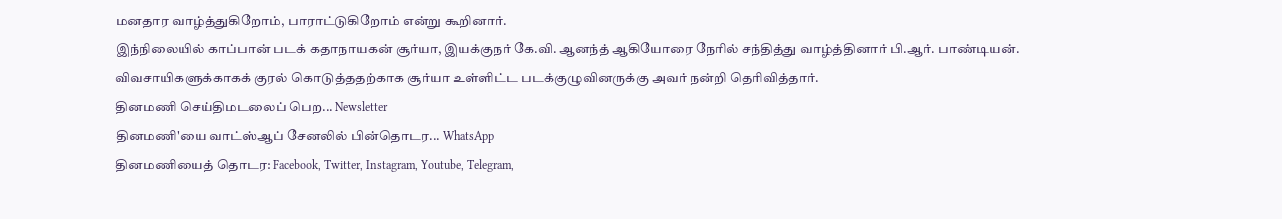மனதார வாழ்த்துகிறோம், பாராட்டுகிறோம் என்று கூறினார்.
இந்நிலையில் காப்பான் படக் கதாநாயகன் சூர்யா, இயக்குநர் கே.வி. ஆனந்த் ஆகியோரை நேரில் சந்தித்து வாழ்த்தினார் பி.ஆர். பாண்டியன். விவசாயிகளுக்காகக் குரல் கொடுத்ததற்காக சூர்யா உள்ளிட்ட படக்குழுவினருக்கு அவர் நன்றி தெரிவித்தார்.
தினமணி செய்திமடலைப் பெற... Newsletter
தினமணி'யை வாட்ஸ்ஆப் சேனலில் பின்தொடர... WhatsApp
தினமணியைத் தொடர: Facebook, Twitter, Instagram, Youtube, Telegram,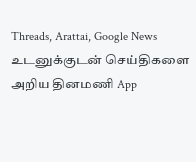Threads, Arattai, Google News
உடனுக்குடன் செய்திகளை அறிய தினமணி App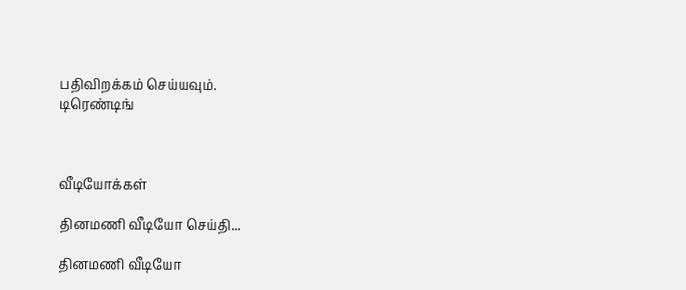பதிவிறக்கம் செய்யவும்.
டிரெண்டிங்



வீடியோக்கள்

தினமணி வீடியோ செய்தி...

தினமணி வீடியோ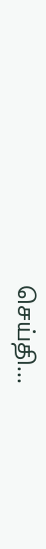செய்தி...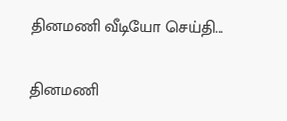தினமணி வீடியோ செய்தி...

தினமணி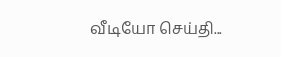வீடியோ செய்தி...